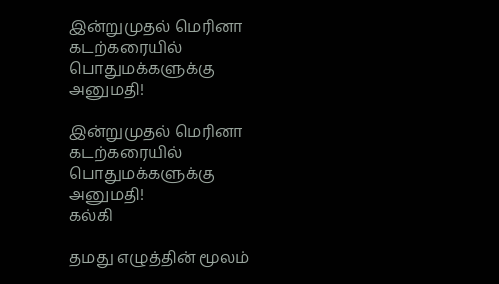இன்றுமுதல் மெரினா கடற்கரையில் பொதுமக்களுக்கு அனுமதி!

இன்றுமுதல் மெரினா கடற்கரையில் பொதுமக்களுக்கு அனுமதி!
கல்கி

தமது எழுத்தின் மூலம்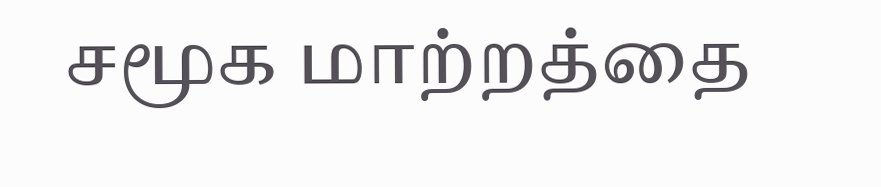சமூக மாற்றத்தை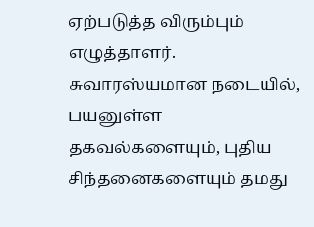ஏற்படுத்த விரும்பும் எழுத்தாளர். சுவாரஸ்யமான நடையில், பயனுள்ள தகவல்களையும், புதிய சிந்தனைகளையும் தமது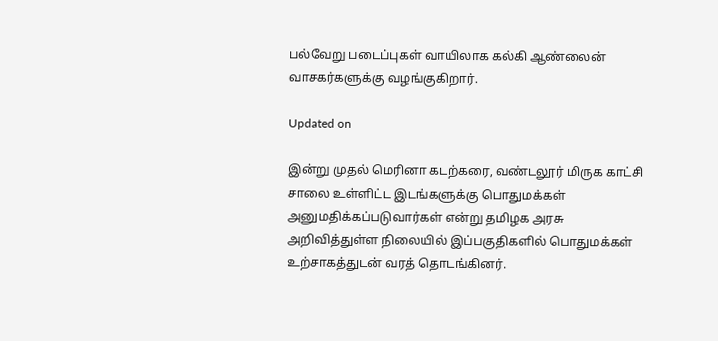பல்வேறு படைப்புகள் வாயிலாக கல்கி ஆண்லைன் வாசகர்களுக்கு வழங்குகிறார்.

Updated on

இன்று முதல் மெரினா கடற்கரை, வண்டலூர் மிருக காட்சி சாலை உள்ளிட்ட இடங்களுக்கு பொதுமக்கள் அனுமதிக்கப்படுவார்கள் என்று தமிழக அரசு அறிவித்துள்ள நிலையில் இப்பகுதிகளில் பொதுமக்கள் உற்சாகத்துடன் வரத் தொடங்கினர்.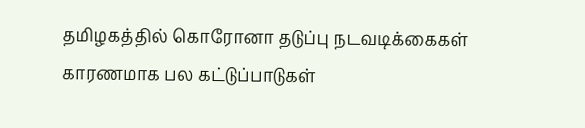தமிழகத்தில் கொரோனா தடுப்பு நடவடிக்கைகள் காரணமாக பல கட்டுப்பாடுகள்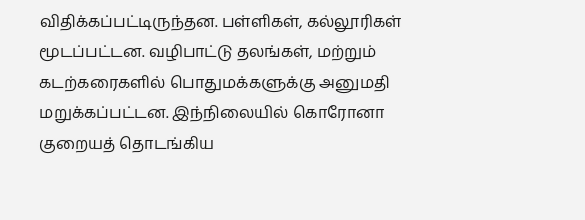விதிக்கப்பட்டிருந்தன. பள்ளிகள், கல்லூரிகள் மூடப்பட்டன. வழிபாட்டு தலங்கள், மற்றும் கடற்கரைகளில் பொதுமக்களுக்கு அனுமதி மறுக்கப்பட்டன. இந்நிலையில் கொரோனா குறையத் தொடங்கிய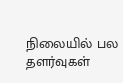நிலையில் பல தளர்வுகள்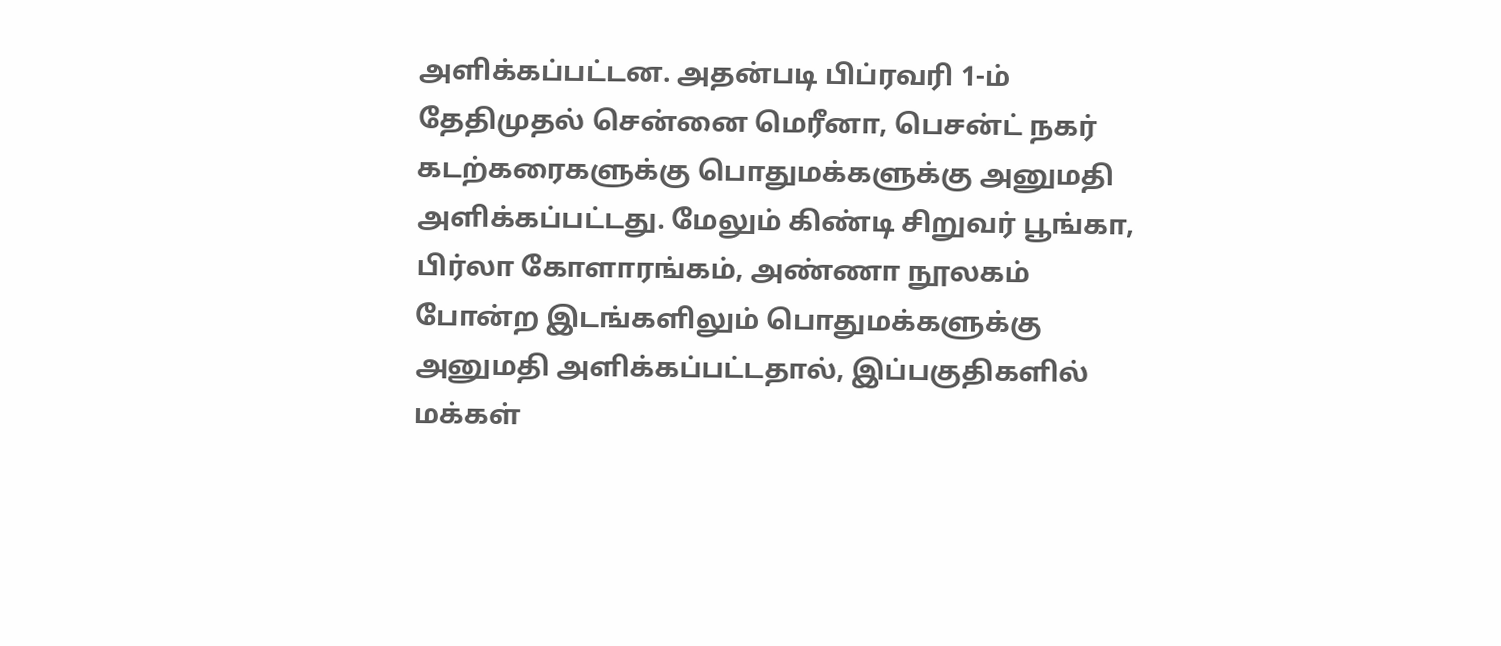அளிக்கப்பட்டன. அதன்படி பிப்ரவரி 1-ம் தேதிமுதல் சென்னை மெரீனா, பெசன்ட் நகர் கடற்கரைகளுக்கு பொதுமக்களுக்கு அனுமதி அளிக்கப்பட்டது. மேலும் கிண்டி சிறுவர் பூங்கா, பிர்லா கோளாரங்கம், அண்ணா நூலகம் போன்ற இடங்களிலும் பொதுமக்களுக்கு அனுமதி அளிக்கப்பட்டதால், இப்பகுதிகளில் மக்கள்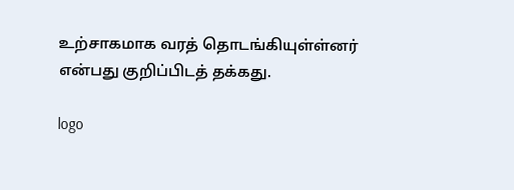உற்சாகமாக வரத் தொடங்கியுள்ள்னர் என்பது குறிப்பிடத் தக்கது.

logo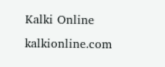Kalki Online
kalkionline.com